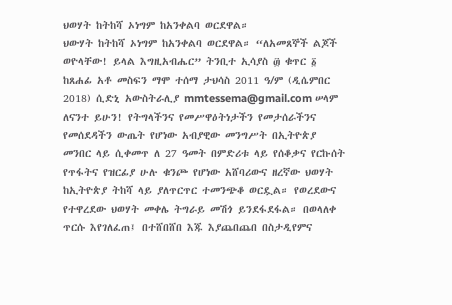ህወሃት ከትከሻ ኦነግም ከአንቀልባ ወርደዋል።
ህውሃት ከትከሻ ኦነግም ከአንቀልባ ወርደዋል። “ለአመጸኞች ልጆች ወዮላቸው! ይላል እግዚአብሔር” ትንቢተ ኢሳያስ ፴ ቁጥር ፩ ከጸሐፊ አቶ መስፍን ማሞ ተሰማ ታህሳስ 2011 ዓ/ም (ዲሴምበር 2018) ሲድኒ አውስትራሊያ mmtessema@gmail.com ሠላም ለናንተ ይሁን! የትግላችንና የመሥዋዕትነታችን የመታሰራችንና የመሰደዳችን ውጤት የሆነው አብያዊው መንግሥት በኢትዮጵያ መንበር ላይ ሲቀመጥ ለ 27 ዓመት በምድሪቱ ላይ የሰቆቃና የርኩሰት የጥፋትና የዝርፊያ ሁሉ ቁንጮ የሆነው አሸባሪውና ዘረኛው ህወሃት ከኢትዮጵያ ትከሻ ላይ ያለጥርጥር ተመንጭቆ ወርዷል። የወረደውና የተዋረደው ህወሃት መቀሌ ትግራይ መሽጎ ይንደፋደፋል። በወላለቀ ጥርሱ እየገለፈጠ፤ በተሸበሸበ እጁ እያጨበጨበ በስታዲየምና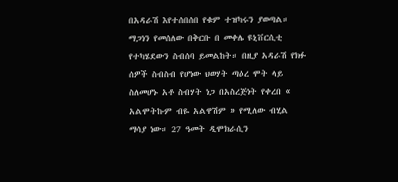በአዳራሽ እየተሰበሰበ የቁም ተዝካሩን ያወጣል። ማጋነን የመሰለው በቅርቡ በ መቀሌ ዩኒቨርሲቲ የተካሄደውን ስብሰባ ይመልከት። በዚያ አዳራሽ የክፉ ሰዎች ስብስብ የሆነው ህወሃት ጣዕረ ሞት ላይ ስለመሆኑ አቶ ስብሃት ነጋ በአስረጅነት የቀረበ « አልሞትኩም ብዬ አልዋሽም » የሚለው ብሂል ማሳያ ነው። 27 ዓመት ዲሞክራሲን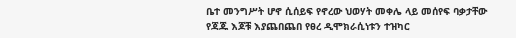ቤተ መንግሥት ሆኖ ሲሰይፍ የኖረው ህወሃት መቀሌ ላይ መሰየፍ ባቃታቸው የጃጁ እጆቹ እያጨበጨበ የፀረ ዲሞክራሲነቱን ተዝካር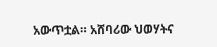አውጥቷል። አሸባሪው ህወሃትና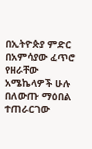በኢትዮጵያ ምድር በአምሳያው ፈጥሮ የዘራቸው አሜኬላዎች ሁሉ በለውጡ ማዕበል ተጠራርገው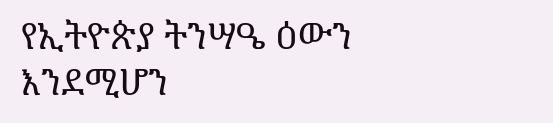የኢትዮጵያ ትንሣዔ ዕውን እንደሚሆን